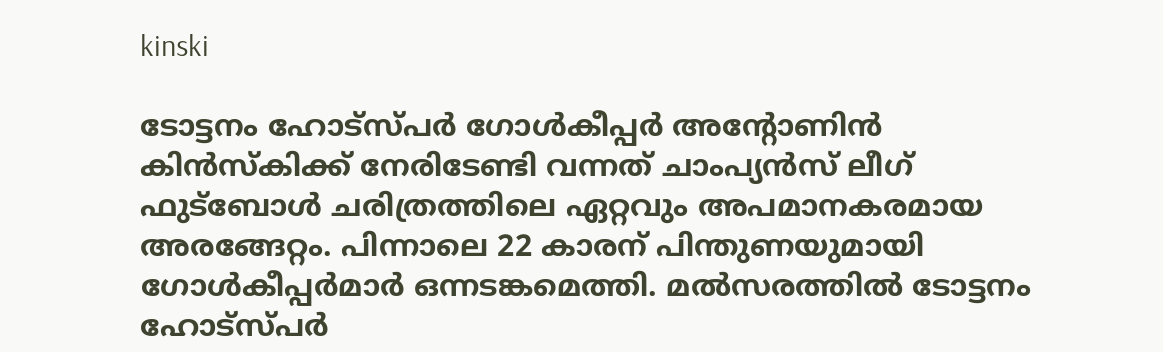kinski

ടോട്ടനം ഹോട്സ്പര്‍ ഗോൾകീപ്പർ അന്റോണിൻ കിൻസ്കിക്ക് നേരിടേണ്ടി വന്നത് ചാംപ്യന്‍സ് ലീഗ് ഫുട്ബോള്‍ ചരിത്രത്തിലെ ഏറ്റവും അപമാനകരമായ അരങ്ങേറ്റം. പിന്നാലെ 22 കാരന് പിന്തുണയുമായി ഗോള്‍കീപ്പര്‍മാര്‍ ഒന്നടങ്കമെത്തി. മല്‍സരത്തില്‍ ടോട്ടനം ഹോട്സ്പര്‍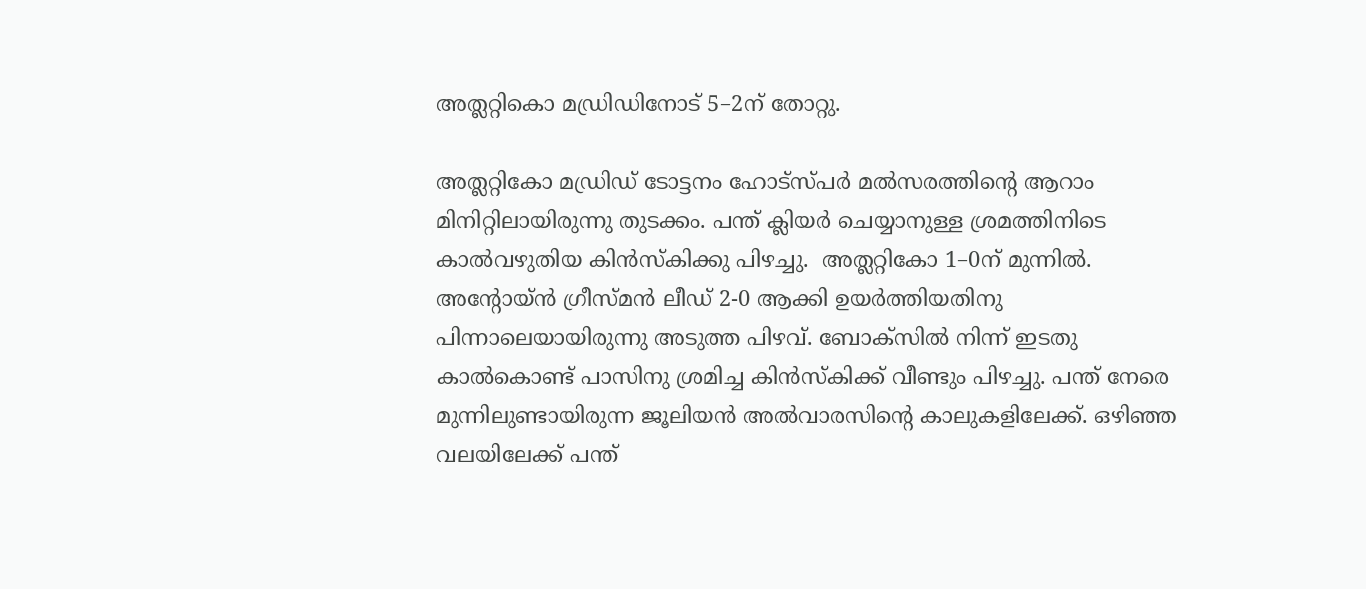അത്ലറ്റികൊ മഡ്രിഡിനോട് 5–2ന് തോറ്റു.

അത്ലറ്റികോ മഡ്രിഡ് ടോട്ടനം ഹോട്സ്പര്‍ മല്‍സരത്തിന്റെ ആറാം മിനിറ്റിലായിരുന്നു തുടക്കം. പന്ത് ക്ലിയർ ചെയ്യാനുള്ള ശ്രമത്തിനിടെ കാൽവഴുതിയ കിൻസ്കിക്കു പിഴച്ചു.  അത്ലറ്റികോ 1–0ന് മുന്നില്‍. അന്റോയ്ൻ ഗ്രീസ്മൻ ലീഡ് 2-0 ആക്കി ഉയർത്തിയതിനു പിന്നാലെയായിരുന്നു അടുത്ത പിഴവ്. ബോക്സില്‍ നിന്ന് ഇടതു കാൽകൊണ്ട് പാസിനു ശ്രമിച്ച കിൻസ്കിക്ക് വീണ്ടും പിഴച്ചു. പന്ത് നേരെ മുന്നിലുണ്ടായിരുന്ന ജൂലിയൻ അൽവാരസിന്റെ കാലുകളിലേക്ക്. ഒഴിഞ്ഞ വലയിലേക്ക് പന്ത്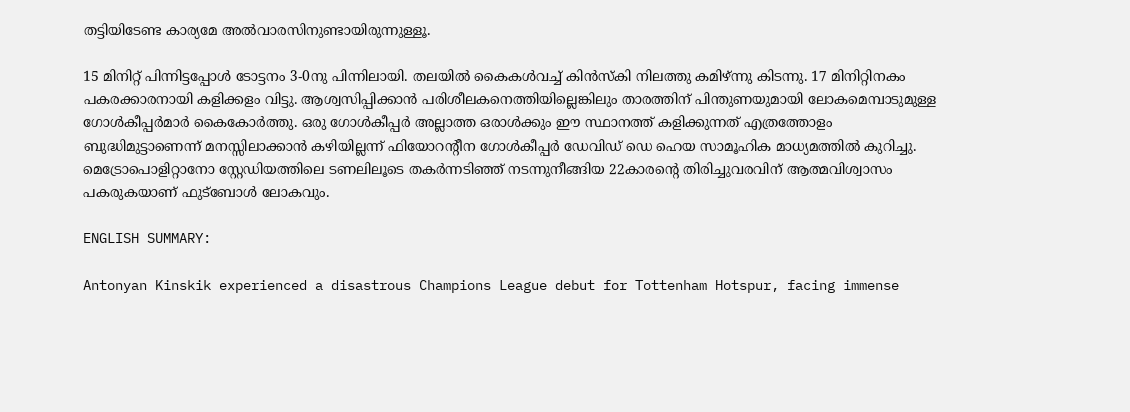തട്ടിയിടേണ്ട കാര്യമേ അൽവാരസിനുണ്ടായിരുന്നുള്ളൂ.

15 മിനിറ്റ് പിന്നിട്ടപ്പോൾ ടോട്ടനം 3-0നു പിന്നിലായി. തലയിൽ കൈകൾവച്ച് കിൻസ്കി നിലത്തു കമിഴ്ന്നു കിടന്നു. 17 മിനിറ്റിനകം പകരക്കാരനായി കളിക്കളം വിട്ടു. ആശ്വസിപ്പിക്കാന്‍ പരിശീലകനെത്തിയില്ലെങ്കിലും താരത്തിന് പിന്തുണയുമായി ലോകമെമ്പാടുമുള്ള ഗോള്‍കീപ്പര്‍മാര്‍ കൈകോര്‍ത്തു. ഒരു ഗോൾകീപ്പർ അല്ലാത്ത ഒരാൾക്കും ഈ സ്ഥാനത്ത് കളിക്കുന്നത് എത്രത്തോളം ബുദ്ധിമുട്ടാണെന്ന് മനസ്സിലാക്കാൻ കഴിയില്ലന്ന് ഫിയോറന്റീന ഗോൾകീപ്പർ ഡേവിഡ് ഡെ ഹെയ സാമൂഹിക മാധ്യമത്തിൽ കുറിച്ചു. മെട്രോപൊളിറ്റാനോ സ്റ്റേഡിയത്തിലെ ടണലിലൂടെ തകര്‍ന്നടിഞ്ഞ് നടന്നുനീങ്ങിയ 22കാരന്റെ തിരിച്ചുവരവിന് ആത്മവിശ്വാസം പകരുകയാണ് ഫുട്ബോള്‍ ലോകവും.

ENGLISH SUMMARY:

Antonyan Kinskik experienced a disastrous Champions League debut for Tottenham Hotspur, facing immense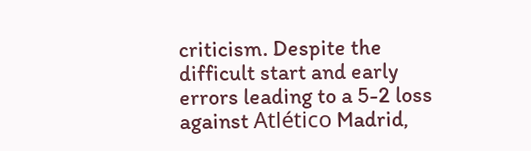criticism. Despite the difficult start and early errors leading to a 5-2 loss against Atlético Madrid,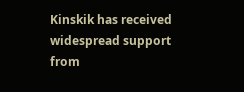Kinskik has received widespread support from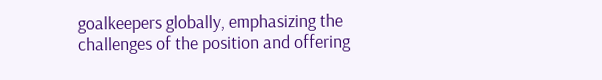goalkeepers globally, emphasizing the challenges of the position and offering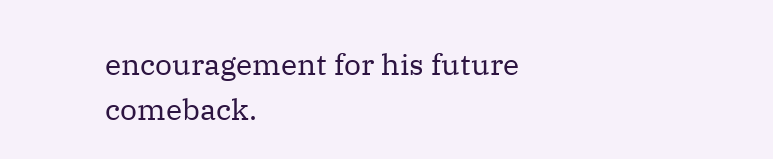encouragement for his future comeback.